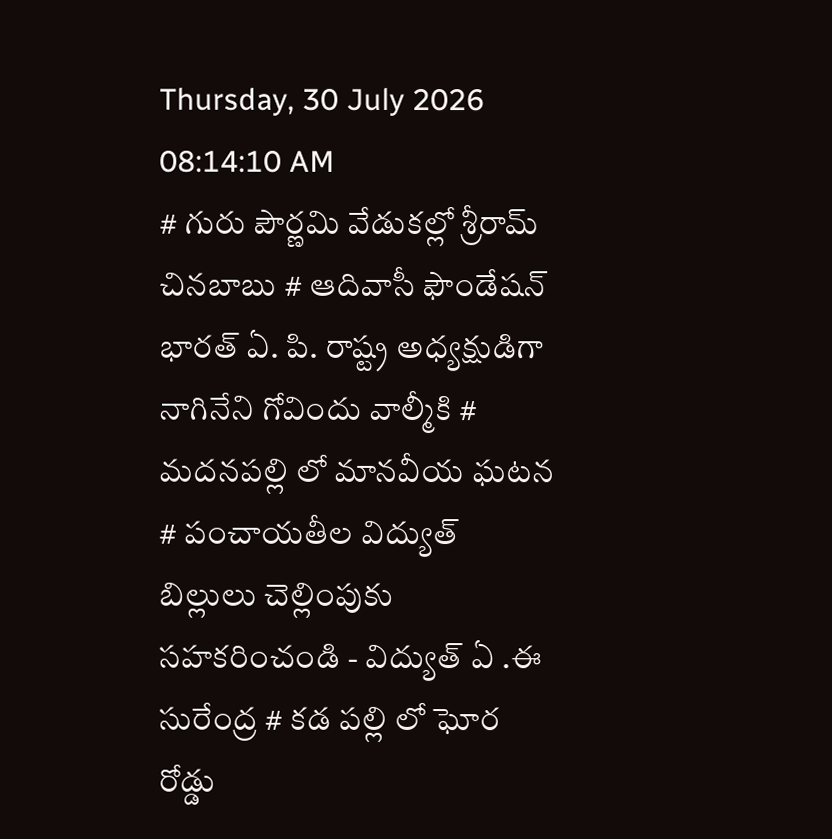Thursday, 30 July 2026 08:14:10 AM
# గురు పౌర్ణమి వేడుకల్లో శ్రీరామ్ చినబాబు # ఆదివాసీ ఫౌండేషన్ భారత్ ఏ. పి. రాష్ట్ర అధ్యక్షుడిగా నాగినేని గోవిందు వాల్మీకి # మదనపల్లి లో మానవీయ ఘటన # పంచాయతీల విద్యుత్ బిల్లులు చెల్లింపుకు సహకరించండి - విద్యుత్ ఏ .ఈ సురేంద్ర # కడ పల్లి లో ఘోర రోడ్డు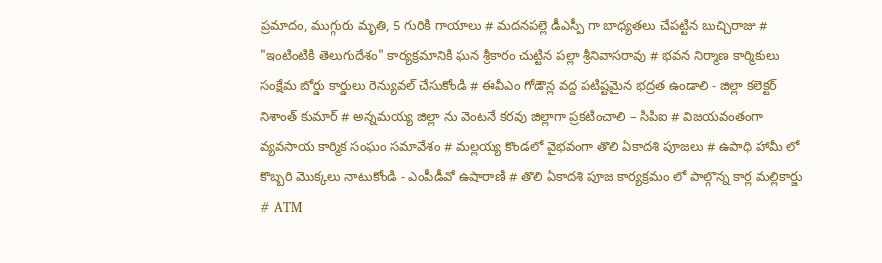ప్రమాదం, ముగ్గురు మృతి, 5 గురికి గాయాలు # మదనపల్లె డీఎస్పీ గా బాధ్యతలు చేపట్టిన బుచ్చిరాజు # "ఇంటింటికి తెలుగుదేశం" కార్యక్రమానికి ఘన శ్రీకారం చుట్టిన పల్లా శ్రీనివాసరావు # భవన నిర్మాణ కార్మికులు సంక్షేమ బోర్డు కార్డులు రెన్యువల్ చేసుకోండి # ఈవీఎం గోడౌన్ల వద్ద పటిష్టమైన భద్రత ఉండాలి - జిల్లా కలెక్టర్ నిశాంత్ కుమార్ # అన్నమయ్య జిల్లా ను వెంటనే కరవు జిల్లాగా ప్రకటించాలి – సిపిఐ # విజయవంతంగా వ్యవసాయ కార్మిక సంఘం సమావేశం # మల్లయ్య కొండలో వైభవంగా తొలి ఏకాదశి పూజలు # ఉపాధి హామీ లో కొబ్బరి మొక్కలు నాటుకోండి - ఎంపీడీవో ఉషారాణి # తొలి ఏకాదశి పూజ కార్యక్రమం లో పాల్గొన్న కార్ల మల్లికార్జు # ATM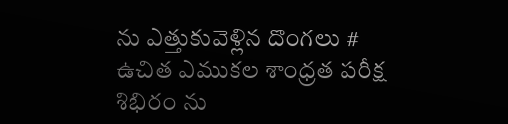ను ఎత్తుకువెళ్లిన దొంగలు # ఉచిత ఎముకల శాంధ్రత పరీక్ష శిభిరం ను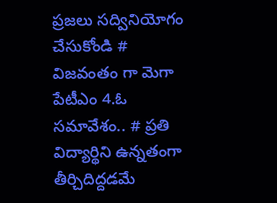ప్రజలు సద్వినియోగం చేసుకోండి # విజవంతం గా మెగా పేటీఎం 4.ఓ సమావేశం.. # ప్రతి విద్యార్థిని ఉన్నతంగా తీర్చిదిద్దడమే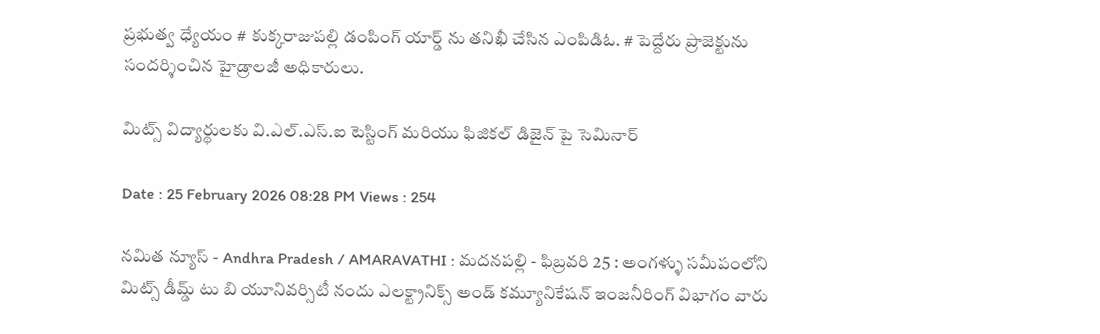ప్రభుత్వ ధ్యేయం # కుక్కరాజుపల్లి డంపింగ్ యార్డ్ ను తనిఖీ చేసిన ఎంపిడిఓ. # పెద్దేరు ప్రాజెక్టును సందర్శించిన హైడ్రాలజీ అధికారులు.

మిట్స్ విద్యార్థులకు వి.ఎల్.ఎస్.ఐ టెస్టింగ్ మరియు ఫిజికల్ డిజైన్ పై సెమినార్

Date : 25 February 2026 08:28 PM Views : 254

నమిత న్యూస్ - Andhra Pradesh / AMARAVATHI : మదనపల్లి - ఫిబ్రవరి 25 : అంగళ్ళు సమీపంలోని మిట్స్ డీమ్డ్ టు బి యూనివర్సిటీ నందు ఎలక్ట్రానిక్స్ అండ్ కమ్యూనికేషన్ ఇంజనీరింగ్ విభాగం వారు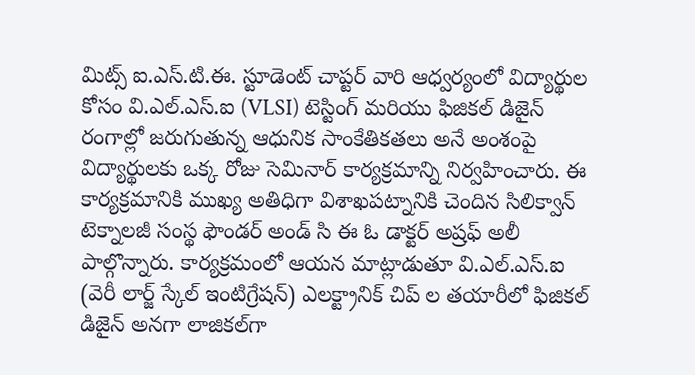మిట్స్ ఐ.ఎస్.టి.ఈ. స్టూడెంట్ చాప్టర్ వారి ఆధ్వర్యంలో విద్యార్థుల కోసం వి.ఎల్.ఎస్.ఐ (VLSI) టెస్టింగ్ మరియు ఫిజికల్ డిజైన్ రంగాల్లో జరుగుతున్న ఆధునిక సాంకేతికతలు అనే అంశంపై విద్యార్థులకు ఒక్క రోజు సెమినార్ కార్యక్రమాన్ని నిర్వహించారు. ఈ కార్యక్రమానికి ముఖ్య అతిధిగా విశాఖపట్నానికి చెందిన సిలిక్వాన్ టెక్నాలజీ సంస్థ ఫౌండర్ అండ్ సి ఈ ఓ డాక్టర్ అష్రఫ్ అలీ పాల్గొన్నారు. కార్యక్రమంలో ఆయన మాట్లాడుతూ వి.ఎల్.ఎస్.ఐ (వెరీ లార్జ్ స్కేల్ ఇంటిగ్రేషన్) ఎలక్ట్రానిక్ చిప్ ల తయారీలో ఫిజికల్ డిజైన్ అనగా లాజికల్‌గా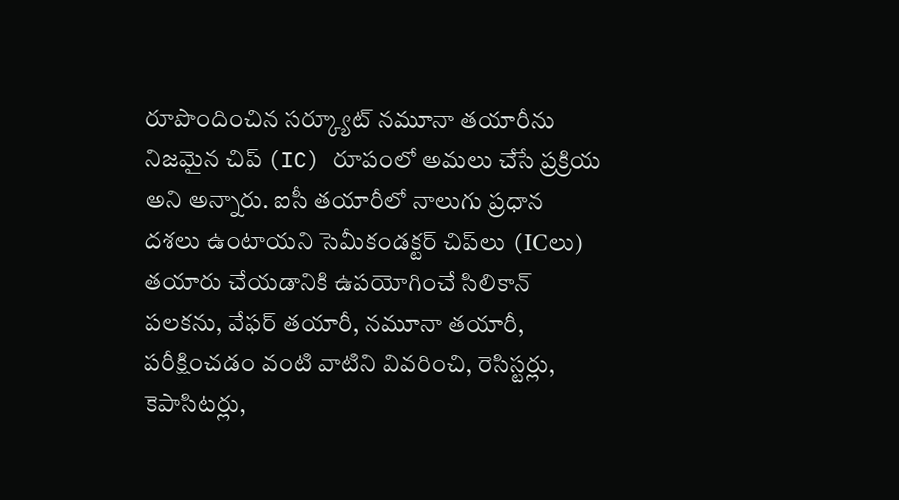రూపొందించిన సర్క్యూట్ నమూనా తయారీను నిజమైన చిప్ (IC) రూపంలో అమలు చేసే ప్రక్రియ అని అన్నారు. ఐసీ తయారీలో నాలుగు ప్రధాన దశలు ఉంటాయని సెమీకండక్టర్ చిప్‌లు (ICలు) తయారు చేయడానికి ఉపయోగించే సిలికాన్ పలకను, వేఫర్ తయారీ, నమూనా తయారీ, పరీక్షించడం వంటి వాటిని వివరించి, రెసిస్టర్లు, కెపాసిటర్లు,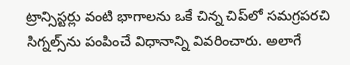ట్రాన్సిస్టర్లు వంటి భాగాలను ఒకే చిన్న చిప్‌లో సమగ్రపరచి సిగ్నల్స్‌ను పంపించే విధానాన్ని వివరించారు. అలాగే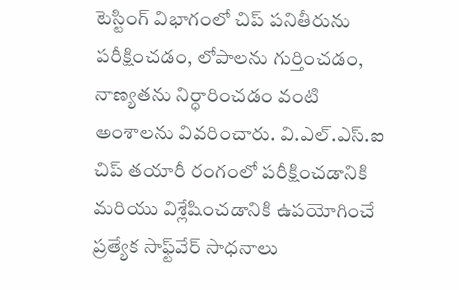టెస్టింగ్ విభాగంలో చిప్ పనితీరును పరీక్షించడం, లోపాలను గుర్తించడం, నాణ్యతను నిర్ధారించడం వంటి అంశాలను వివరించారు. వి.ఎల్.ఎస్.ఐ చిప్ తయారీ రంగంలో పరీక్షించడానికి మరియు విశ్లేషించడానికి ఉపయోగించే ప్రత్యేక సాఫ్ట్‌వేర్ సాధనాలు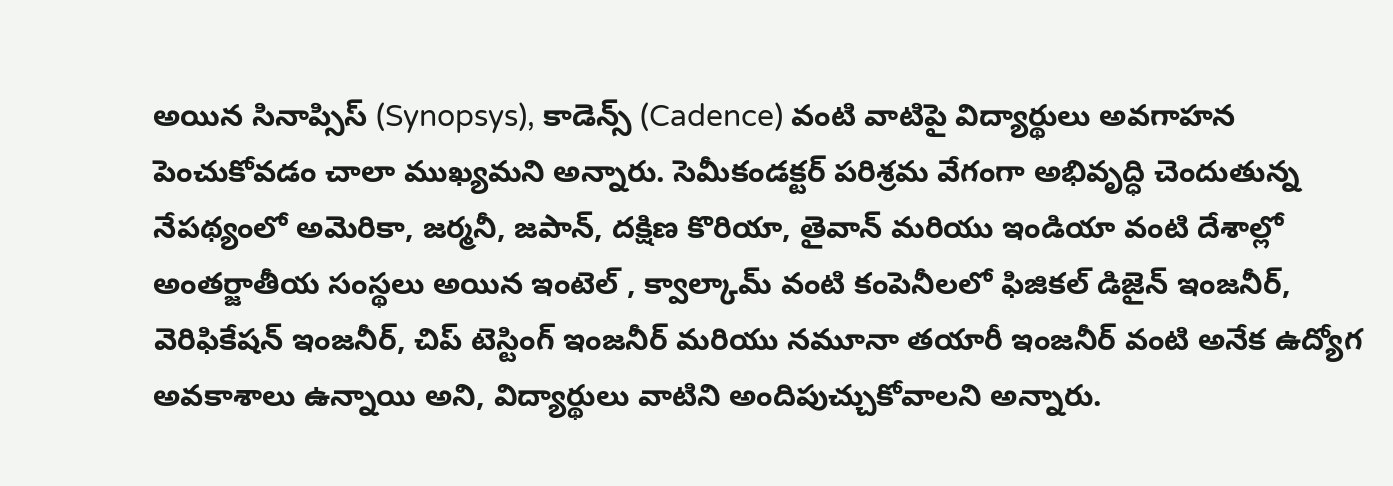అయిన సినాప్సిస్ (Synopsys), కాడెన్స్ (Cadence) వంటి వాటిపై విద్యార్థులు అవగాహన పెంచుకోవడం చాలా ముఖ్యమని అన్నారు. సెమీకండక్టర్ పరిశ్రమ వేగంగా అభివృద్ధి చెందుతున్న నేపథ్యంలో అమెరికా, జర్మనీ, జపాన్, దక్షిణ కొరియా, తైవాన్ మరియు ఇండియా వంటి దేశాల్లో అంతర్జాతీయ సంస్థలు అయిన ఇంటెల్ , క్వాల్కామ్ వంటి కంపెనీలలో ఫిజికల్ డిజైన్ ఇంజనీర్, వెరిఫికేషన్ ఇంజనీర్, చిప్ టెస్టింగ్ ఇంజనీర్ మరియు నమూనా తయారీ ఇంజనీర్ వంటి అనేక ఉద్యోగ అవకాశాలు ఉన్నాయి అని, విద్యార్థులు వాటిని అందిపుచ్చుకోవాలని అన్నారు.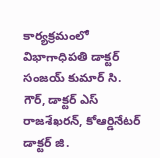కార్యక్రమంలో విభాగాధిపతి డాక్టర్ సంజయ్ కుమార్ సి. గౌర్, డాక్టర్ ఎస్ రాజశేఖరన్, కోఆర్డినేటర్ డాక్టర్ జి.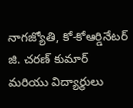నాగజ్యోతి, కో-కోఆర్డినేటర్ జి. చరణ్ కుమార్ మరియు విద్యార్థులు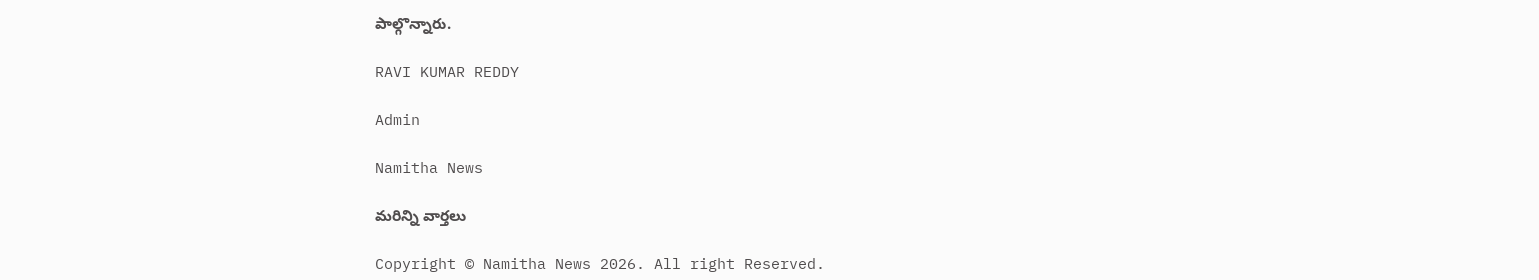పాల్గొన్నారు.

RAVI KUMAR REDDY

Admin

Namitha News

మరిన్ని వార్తలు

Copyright © Namitha News 2026. All right Reserved.